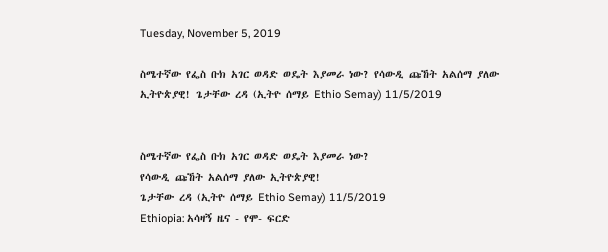Tuesday, November 5, 2019

ስሜተኛው የፌስ ቡክ አገር ወዳድ ወዴት እያመራ ነው? የሳውዲ ጩኸት አልሰማ ያለው ኢትዮጵያዊ! ጌታቸው ረዳ (ኢትዮ ሰማይ Ethio Semay) 11/5/2019


ስሜተኛው የፌስ ቡክ አገር ወዳድ ወዴት እያመራ ነው?
የሳውዲ ጩኸት አልሰማ ያለው ኢትዮጵያዊ!
ጌታቸው ረዳ (ኢትዮ ሰማይ Ethio Semay) 11/5/2019
Ethiopia: አሳዛኝ ዜና - የሞ- ፍርድ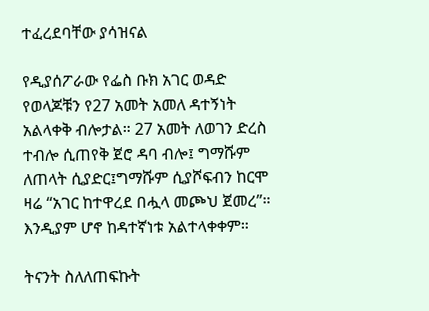ተፈረደባቸው ያሳዝናል

የዲያሰፖራው የፌስ ቡክ አገር ወዳድ የወላጆቹን የ27 አመት አመለ ዳተኝነት አልላቀቅ ብሎታል። 27 አመት ለወገን ድረስ ተብሎ ሲጠየቅ ጀሮ ዳባ ብሎ፤ ግማሹም ለጠላት ሲያድር፤ግማሹም ሲያሾፍብን ከርሞ ዛሬ “አገር ከተዋረደ በሗላ መጮህ ጀመረ”። እንዲያም ሆኖ ከዳተኛነቱ አልተላቀቀም።

ትናንት ስለለጠፍኩት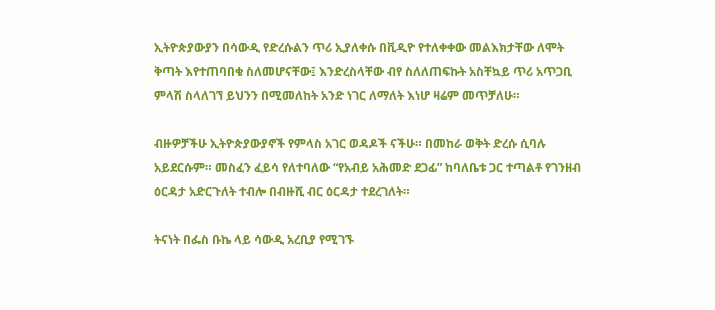ኢትዮጵያውያን በሳውዲ የድረሱልን ጥሪ ኢያለቀሱ በቪዲዮ የተለቀቀው መልእክታቸው ለሞት ቅጣት እየተጠባበቁ ስለመሆናቸው፤ እንድረስላቸው ብየ ስለለጠፍኩት አስቸኳይ ጥሪ አጥጋቢ ምላሽ ስላለገኘ ይህንን በሚመለከት አንድ ነገር ለማለት እነሆ ዛሬም መጥቻለሁ።

ብዙዎቻችሁ ኢትዮጵያውያኖች የምላስ አገር ወዳዶች ናችሁ። በመከራ ወቅት ድረሱ ሲባሉ አይደርሱም። መስፈን ፈይሳ የለተባለው “የአብይ አሕመድ ደጋፊ” ከባለቤቱ ጋር ተጣልቶ የገንዘብ ዕርዳታ አድርጉለት ተብሎ በብዙሺ ብር ዕርዳታ ተደረገለት።

ትናነት በፌስ ቡኬ ላይ ሳውዲ አረቢያ የሚገኙ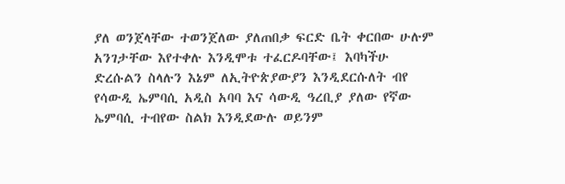ያለ ወንጀላቸው ተወንጀለው ያለጠበቃ ፍርድ ቤት ቀርበው ሁሉም አንገታቸው እየተቀሉ እንዲሞቱ ተፈርዶባቸው፤ እባካችሁ ድረሱልን ስላሉን እኔም ለኢትዮጵያውያን እንዲደርሱለት ብየ የሳውዲ ኤምባሲ አዲስ አባባ እና ሳውዲ ዓረቢያ ያለው የኛው ኤምባሲ ተብየው ስልክ እንዲደውሉ ወይንም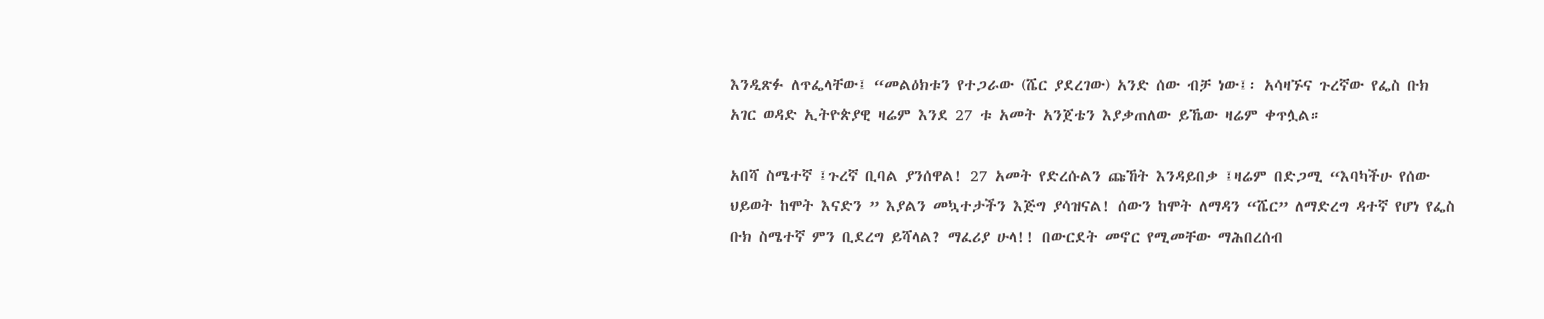እንዲጽፉ ለጥፌላቸው፤ “መልዕክቱን የተጋራው (ሼር ያደረገው) አንድ ሰው ብቻ ነው፤፡ አሳዛኙና ጉረኛው የፌስ ቡክ አገር ወዳድ ኢትዮጵያዊ ዛሬም እንደ 27 ቱ አመት አንጀቴን እያቃጠለው ይኼው ዛሬም ቀጥሏል።

አበሻ ስሜተኛ ፤ጉረኛ ቢባል ያንሰዋል! 27 አመት የድረሱልን ጩኸት እንዳይበቃ ፤ዛሬም በድጋሚ “እባካችሁ የሰው ህይወት ከሞት እናድን ” እያልን መኳተታችን እጅግ ያሳዝናል! ሰውን ከሞት ለማዳን “ሼር” ለማድረግ ዳተኛ የሆነ የፌስ ቡክ ስሜተኛ ምን ቢደረግ ይሻላል? ማፈሪያ ሁላ!! በውርደት መኖር የሚመቸው ማሕበረሰብ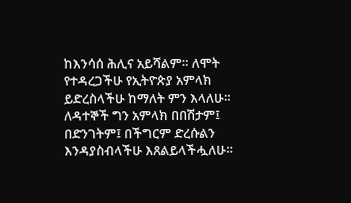ከእንሳሰ ሕሊና አይሻልም። ለሞት የተዳረጋችሁ የኢትዮጵያ አምላክ ይድረስላችሁ ከማለት ምን እላለሁ። ለዳተኞች ግን አምላክ በበሽታም፤ በድንገትም፤ በችግርም ድረሱልን እንዳያስብላችሁ እጸልይላችሗለሁ።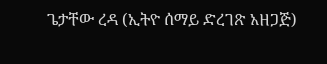ጌታቸው ረዳ (ኢትዮ ሰማይ ድረገጽ አዘጋጅ)